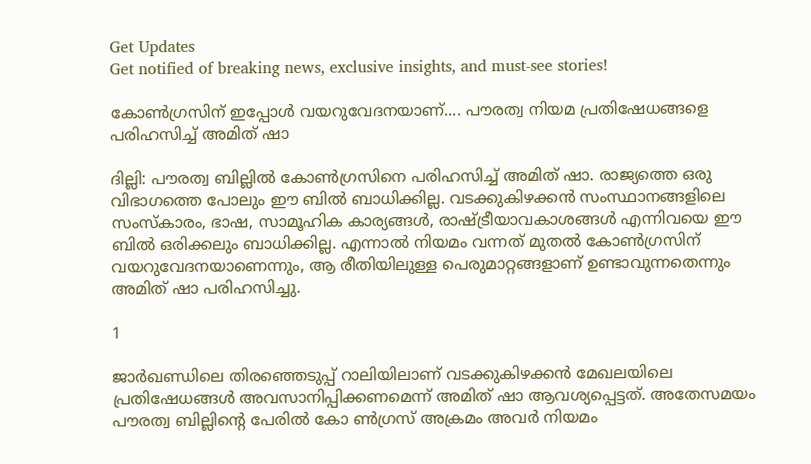Get Updates
Get notified of breaking news, exclusive insights, and must-see stories!

കോണ്‍ഗ്രസിന് ഇപ്പോള്‍ വയറുവേദനയാണ്.... പൗരത്വ നിയമ പ്രതിഷേധങ്ങളെ പരിഹസിച്ച് അമിത് ഷാ

ദില്ലി: പൗരത്വ ബില്ലില്‍ കോണ്‍ഗ്രസിനെ പരിഹസിച്ച് അമിത് ഷാ. രാജ്യത്തെ ഒരു വിഭാഗത്തെ പോലും ഈ ബില്‍ ബാധിക്കില്ല. വടക്കുകിഴക്കന്‍ സംസ്ഥാനങ്ങളിലെ സംസ്‌കാരം, ഭാഷ, സാമൂഹിക കാര്യങ്ങള്‍, രാഷ്ട്രീയാവകാശങ്ങള്‍ എന്നിവയെ ഈ ബില്‍ ഒരിക്കലും ബാധിക്കില്ല. എന്നാല്‍ നിയമം വന്നത് മുതല്‍ കോണ്‍ഗ്രസിന് വയറുവേദനയാണെന്നും, ആ രീതിയിലുള്ള പെരുമാറ്റങ്ങളാണ് ഉണ്ടാവുന്നതെന്നും അമിത് ഷാ പരിഹസിച്ചു.

1

ജാര്‍ഖണ്ഡിലെ തിരഞ്ഞെടുപ്പ് റാലിയിലാണ് വടക്കുകിഴക്കന്‍ മേഖലയിലെ പ്രതിഷേധങ്ങള്‍ അവസാനിപ്പിക്കണമെന്ന് അമിത് ഷാ ആവശ്യപ്പെട്ടത്. അതേസമയം പൗരത്വ ബില്ലിന്റെ പേരില്‍ കോ ണ്‍ഗ്രസ് അക്രമം അവര്‍ നിയമം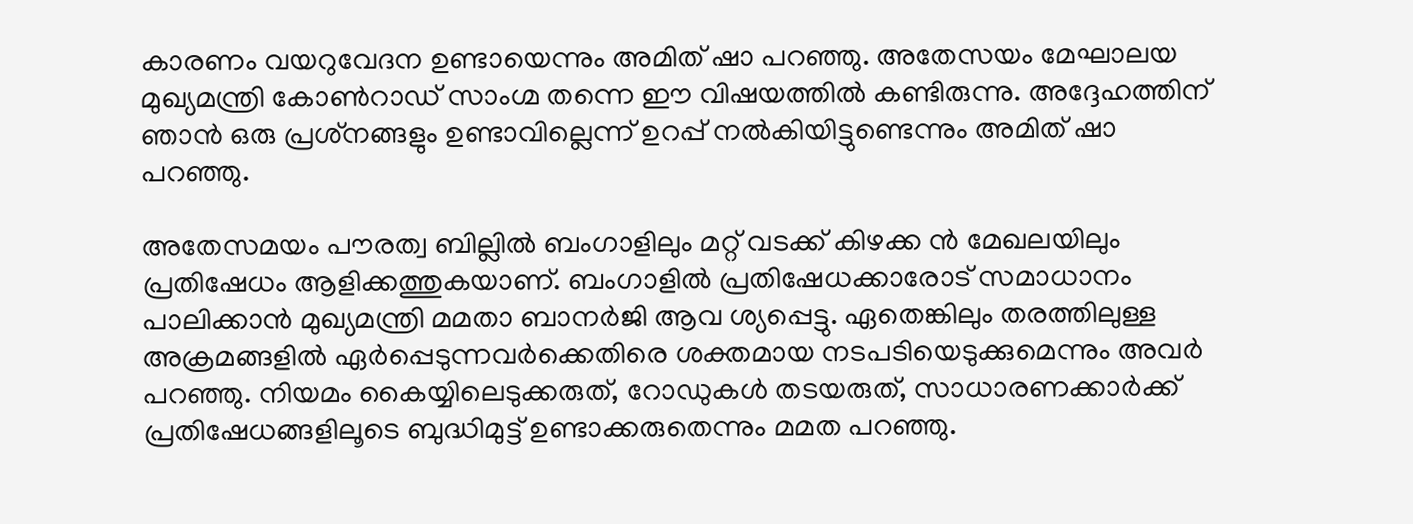കാരണം വയറുവേദന ഉണ്ടായെന്നും അമിത് ഷാ പറഞ്ഞു. അതേസയം മേഘാലയ മുഖ്യമന്ത്രി കോണ്‍റാഡ് സാംഗ്മ തന്നെ ഈ വിഷയത്തില്‍ കണ്ടിരുന്നു. അദ്ദേഹത്തിന് ഞാന്‍ ഒരു പ്രശ്‌നങ്ങളും ഉണ്ടാവില്ലെന്ന് ഉറപ്പ് നല്‍കിയിട്ടുണ്ടെന്നും അമിത് ഷാ പറഞ്ഞു.

അതേസമയം പൗരത്വ ബില്ലില്‍ ബംഗാളിലും മറ്റ് വടക്ക് കിഴക്ക ന്‍ മേഖലയിലും പ്രതിഷേധം ആളിക്കത്തുകയാണ്. ബംഗാളില്‍ പ്രതിഷേധക്കാരോട് സമാധാനം പാലിക്കാന്‍ മുഖ്യമന്ത്രി മമതാ ബാനര്‍ജി ആവ ശ്യപ്പെട്ടു. ഏതെങ്കിലും തരത്തിലുള്ള അക്രമങ്ങളില്‍ ഏര്‍പ്പെടുന്നവര്‍ക്കെതിരെ ശക്തമായ നടപടിയെടുക്കുമെന്നും അവര്‍ പറഞ്ഞു. നിയമം കൈയ്യിലെടുക്കരുത്, റോഡുകള്‍ തടയരുത്, സാധാരണക്കാര്‍ക്ക് പ്രതിഷേധങ്ങളിലൂടെ ബുദ്ധിമുട്ട് ഉണ്ടാക്കരുതെന്നും മമത പറഞ്ഞു.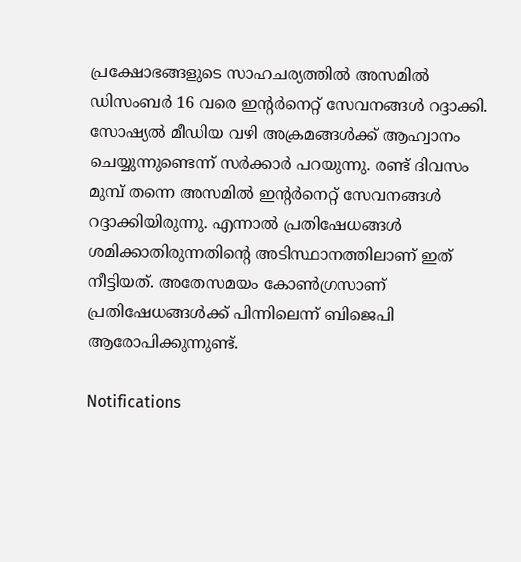പ്രക്ഷോഭങ്ങളുടെ സാഹചര്യത്തില്‍ അസമില്‍ ഡിസംബര്‍ 16 വരെ ഇന്റര്‍നെറ്റ് സേവനങ്ങള്‍ റദ്ദാക്കി. സോഷ്യല്‍ മീഡിയ വഴി അക്രമങ്ങള്‍ക്ക് ആഹ്വാനം ചെയ്യുന്നുണ്ടെന്ന് സര്‍ക്കാര്‍ പറയുന്നു. രണ്ട് ദിവസം മുമ്പ് തന്നെ അസമില്‍ ഇന്റര്‍നെറ്റ് സേവനങ്ങള്‍ റദ്ദാക്കിയിരുന്നു. എന്നാല്‍ പ്രതിഷേധങ്ങള്‍ ശമിക്കാതിരുന്നതിന്റെ അടിസ്ഥാനത്തിലാണ് ഇത് നീട്ടിയത്. അതേസമയം കോണ്‍ഗ്രസാണ് പ്രതിഷേധങ്ങള്‍ക്ക് പിന്നിലെന്ന് ബിജെപി ആരോപിക്കുന്നുണ്ട്.

Notifications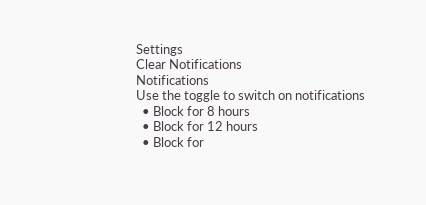Settings
Clear Notifications
Notifications
Use the toggle to switch on notifications
  • Block for 8 hours
  • Block for 12 hours
  • Block for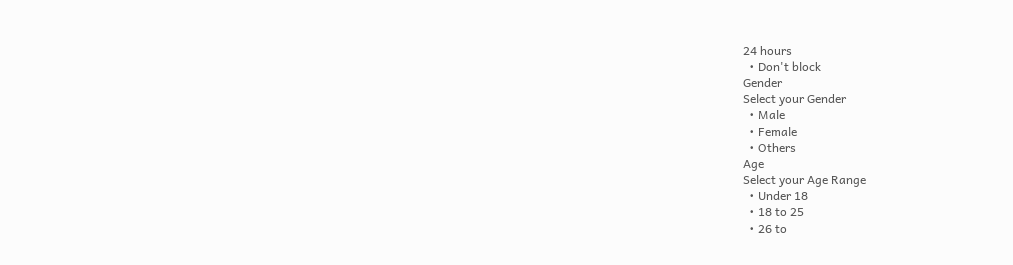24 hours
  • Don't block
Gender
Select your Gender
  • Male
  • Female
  • Others
Age
Select your Age Range
  • Under 18
  • 18 to 25
  • 26 to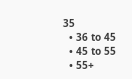35
  • 36 to 45
  • 45 to 55
  • 55+